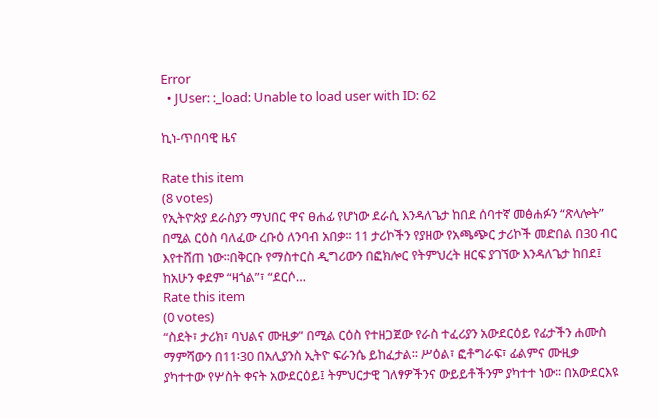Error
  • JUser: :_load: Unable to load user with ID: 62

ኪነ-ጥበባዊ ዜና

Rate this item
(8 votes)
የኢትዮጵያ ደራስያን ማህበር ዋና ፀሐፊ የሆነው ደራሲ እንዳለጌታ ከበደ ሰባተኛ መፅሐፉን “ጽላሎት” በሚል ርዕስ ባለፈው ረቡዕ ለንባብ አበቃ፡፡ 11 ታሪኮችን የያዘው የአጫጭር ታሪኮች መድበል በ30 ብር እየተሸጠ ነው፡፡በቅርቡ የማስተርስ ዲግሪውን በፎክሎር የትምህረት ዘርፍ ያገኘው እንዳለጌታ ከበደ፤ ከአሁን ቀደም “ዛጎል”፣ “ደርሶ…
Rate this item
(0 votes)
“ስደት፣ ታሪክ፣ ባህልና ሙዚቃ” በሚል ርዕስ የተዘጋጀው የራስ ተፈሪያን አውደርዕይ የፊታችን ሐሙስ ማምሻውን በ11፡30 በአሊያንስ ኢትዮ ፍራንሴ ይከፈታል፡፡ ሥዕል፣ ፎቶግራፍ፣ ፊልምና ሙዚቃ ያካተተው የሦስት ቀናት አውደርዕይ፤ ትምህርታዊ ገለፃዎችንና ውይይቶችንም ያካተተ ነው፡፡ በአውደርእዩ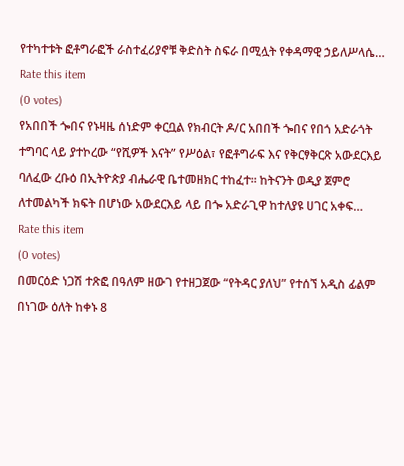የተካተቱት ፎቶግራፎች ራስተፈሪያኖቹ ቅድስት ስፍራ በሚሏት የቀዳማዊ ኃይለሥላሴ…
Rate this item
(0 votes)
የአበበች ጐበና የኑዛዜ ሰነድም ቀርቧል የክብርት ዶ/ር አበበች ጐበና የበጎ አድራጎት ተግባር ላይ ያተኮረው “የሺዎች እናት” የሥዕል፣ የፎቶግራፍ እና የቅርፃቅርጽ አውደርእይ ባለፈው ረቡዕ በኢትዮጵያ ብሔራዊ ቤተመዘክር ተከፈተ፡፡ ከትናንት ወዲያ ጀምሮ ለተመልካች ክፍት በሆነው አውደርእይ ላይ በጐ አድራጊዋ ከተለያዩ ሀገር አቀፍ…
Rate this item
(0 votes)
በመርዕድ ነጋሽ ተጽፎ በዓለም ዘውገ የተዘጋጀው “የትዳር ያለህ” የተሰኘ አዲስ ፊልም በነገው ዕለት ከቀኑ 8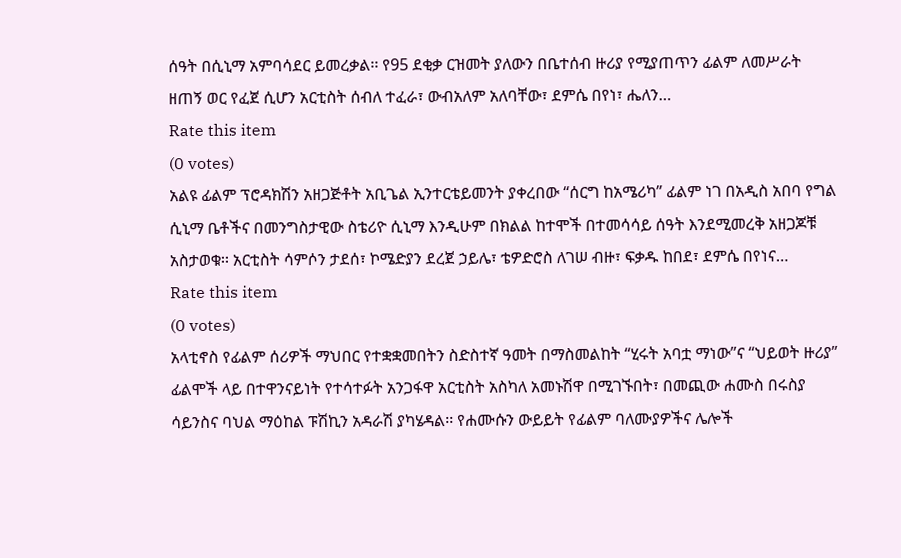ሰዓት በሲኒማ አምባሳደር ይመረቃል፡፡ የ95 ደቂቃ ርዝመት ያለውን በቤተሰብ ዙሪያ የሚያጠጥን ፊልም ለመሥራት ዘጠኝ ወር የፈጀ ሲሆን አርቲስት ሰብለ ተፈራ፣ ውብአለም አለባቸው፣ ደምሴ በየነ፣ ሔለን…
Rate this item
(0 votes)
አልዩ ፊልም ፕሮዳክሽን አዘጋጅቶት አቢጌል ኢንተርቴይመንት ያቀረበው “ሰርግ ከአሜሪካ” ፊልም ነገ በአዲስ አበባ የግል ሲኒማ ቤቶችና በመንግስታዊው ስቴሪዮ ሲኒማ እንዲሁም በክልል ከተሞች በተመሳሳይ ሰዓት እንደሚመረቅ አዘጋጆቹ አስታወቁ፡፡ አርቲስት ሳምሶን ታደሰ፣ ኮሜድያን ደረጀ ኃይሌ፣ ቴዎድሮስ ለገሠ ብዙ፣ ፍቃዱ ከበደ፣ ደምሴ በየነና…
Rate this item
(0 votes)
አላቲኖስ የፊልም ሰሪዎች ማህበር የተቋቋመበትን ስድስተኛ ዓመት በማስመልከት “ሂሩት አባቷ ማነው”ና “ህይወት ዙሪያ” ፊልሞች ላይ በተዋንናይነት የተሳተፉት አንጋፋዋ አርቲስት አስካለ አመኑሽዋ በሚገኙበት፣ በመጪው ሐሙስ በሩስያ ሳይንስና ባህል ማዕከል ፑሽኪን አዳራሽ ያካሄዳል፡፡ የሐሙሱን ውይይት የፊልም ባለሙያዎችና ሌሎች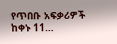የጥበቡ አፍቃሪዎች ከቀኑ 11…